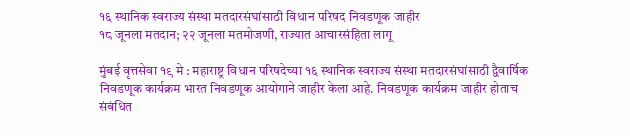१६ स्थानिक स्वराज्य संस्था मतदारसंघांसाठी विधान परिषद निवडणूक जाहीर
१८ जूनला मतदान; २२ जूनला मतमोजणी, राज्यात आचारसंहिता लागू

मुंबई वृत्तसेवा १९ मे : महाराष्ट्र विधान परिषदेच्या १६ स्थानिक स्वराज्य संस्था मतदारसंघांसाठी द्वैवार्षिक निवडणूक कार्यक्रम भारत निवडणूक आयोगाने जाहीर केला आहे. निवडणूक कार्यक्रम जाहीर होताच संबंधित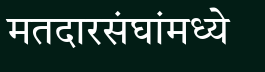मतदारसंघांमध्ये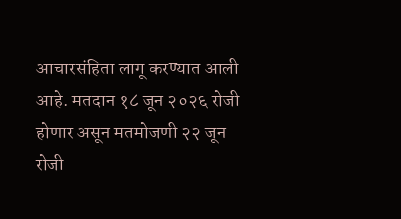आचारसंहिता लागू करण्यात आली आहे. मतदान १८ जून २०२६ रोजी होणार असून मतमोजणी २२ जून रोजी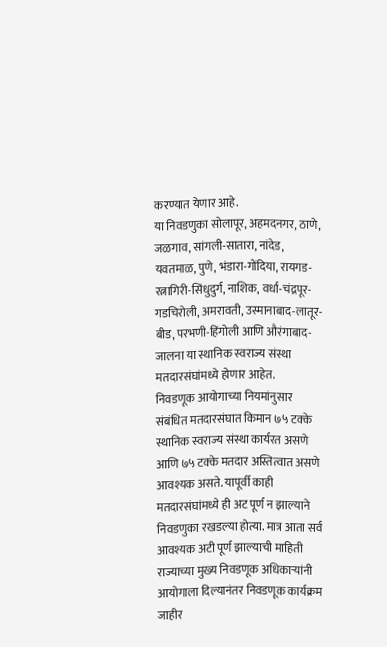करण्यात येणार आहे.
या निवडणुका सोलापूर, अहमदनगर, ठाणे, जळगाव, सांगली-सातारा, नांदेड, यवतमाळ, पुणे, भंडारा-गोंदिया, रायगड-रत्नागिरी-सिंधुदुर्ग, नाशिक, वर्धा-चंद्रपूर-गडचिरोली, अमरावती, उस्मानाबाद-लातूर-बीड, परभणी-हिंगोली आणि औरंगाबाद-जालना या स्थानिक स्वराज्य संस्था मतदारसंघांमध्ये होणार आहेत.
निवडणूक आयोगाच्या नियमांनुसार संबंधित मतदारसंघात किमान ७५ टक्के स्थानिक स्वराज्य संस्था कार्यरत असणे आणि ७५ टक्के मतदार अस्तित्वात असणे आवश्यक असते. यापूर्वी काही मतदारसंघांमध्ये ही अट पूर्ण न झाल्याने निवडणुका रखडल्या होत्या. मात्र आता सर्व आवश्यक अटी पूर्ण झाल्याची माहिती राज्याच्या मुख्य निवडणूक अधिकाऱ्यांनी आयोगाला दिल्यानंतर निवडणूक कार्यक्रम जाहीर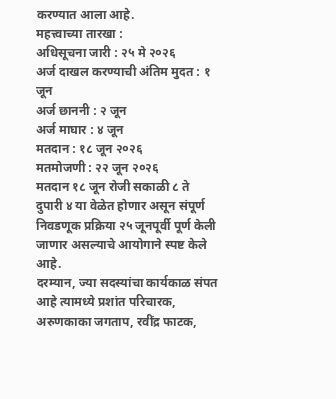करण्यात आला आहे.
महत्त्वाच्या तारखा :
अधिसूचना जारी : २५ मे २०२६
अर्ज दाखल करण्याची अंतिम मुदत : १ जून
अर्ज छाननी : २ जून
अर्ज माघार : ४ जून
मतदान : १८ जून २०२६
मतमोजणी : २२ जून २०२६
मतदान १८ जून रोजी सकाळी ८ ते दुपारी ४ या वेळेत होणार असून संपूर्ण निवडणूक प्रक्रिया २५ जूनपूर्वी पूर्ण केली जाणार असल्याचे आयोगाने स्पष्ट केले आहे.
दरम्यान, ज्या सदस्यांचा कार्यकाळ संपत आहे त्यामध्ये प्रशांत परिचारक, अरुणकाका जगताप, रवींद्र फाटक,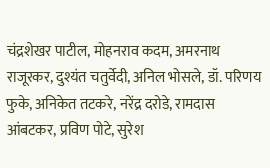चंद्रशेखर पाटील, मोहनराव कदम, अमरनाथ राजूरकर, दुश्यंत चतुर्वेदी, अनिल भोसले, डॉ. परिणय फुके, अनिकेत तटकरे, नरेंद्र दरोडे, रामदास आंबटकर, प्रविण पोटे, सुरेश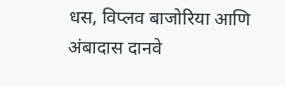धस, विप्लव बाजोरिया आणि अंबादास दानवे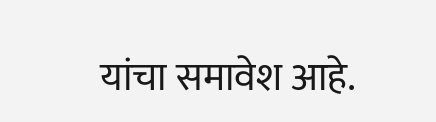यांचा समावेश आहे.